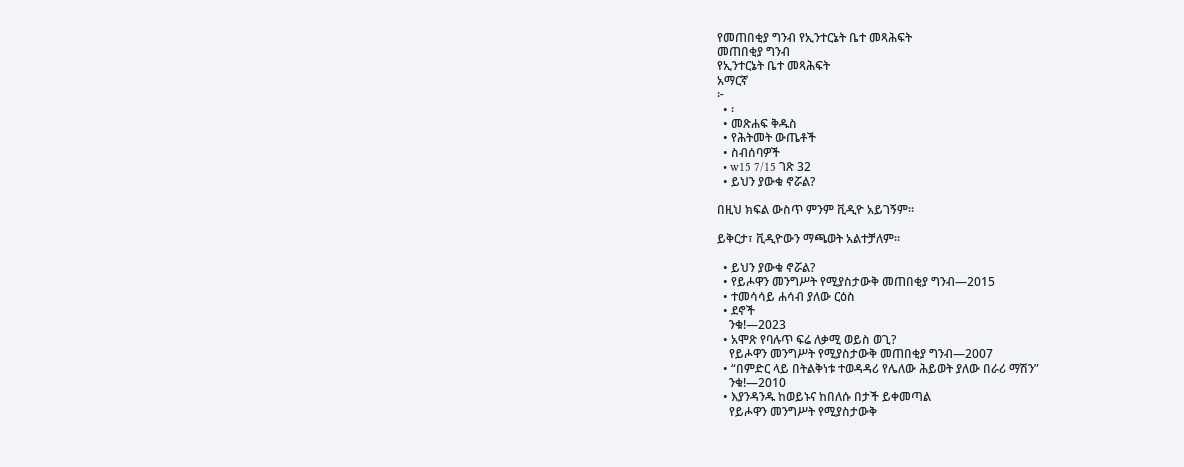የመጠበቂያ ግንብ የኢንተርኔት ቤተ መጻሕፍት
መጠበቂያ ግንብ
የኢንተርኔት ቤተ መጻሕፍት
አማርኛ
፦
  • ፡
  • መጽሐፍ ቅዱስ
  • የሕትመት ውጤቶች
  • ስብሰባዎች
  • w15 7/15 ገጽ 32
  • ይህን ያውቁ ኖሯል?

በዚህ ክፍል ውስጥ ምንም ቪዲዮ አይገኝም።

ይቅርታ፣ ቪዲዮውን ማጫወት አልተቻለም።

  • ይህን ያውቁ ኖሯል?
  • የይሖዋን መንግሥት የሚያስታውቅ መጠበቂያ ግንብ—2015
  • ተመሳሳይ ሐሳብ ያለው ርዕስ
  • ደኖች
    ንቁ!—2023
  • አሞጽ የባሉጥ ፍሬ ለቃሚ ወይስ ወጊ?
    የይሖዋን መንግሥት የሚያስታውቅ መጠበቂያ ግንብ—2007
  • “በምድር ላይ በትልቅነቱ ተወዳዳሪ የሌለው ሕይወት ያለው በራሪ ማሽን”
    ንቁ!—2010
  • እያንዳንዱ ከወይኑና ከበለሱ በታች ይቀመጣል
    የይሖዋን መንግሥት የሚያስታውቅ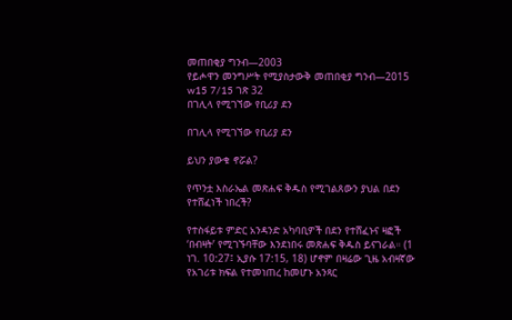መጠበቂያ ግንብ—2003
የይሖዋን መንግሥት የሚያስታውቅ መጠበቂያ ግንብ—2015
w15 7/15 ገጽ 32
በገሊላ የሚገኘው የቢሪያ ደን

በገሊላ የሚገኘው የቢሪያ ደን

ይህን ያውቁ ኖሯል?

የጥንቷ እስራኤል መጽሐፍ ቅዱስ የሚገልጸውን ያህል በደን የተሸፈነች ነበረች?

የተስፋይቱ ምድር አንዳንድ አካባቢዎች በደን የተሸፈኑና ዛፎች ‘በብዛት’ የሚገኙባቸው እንደነበሩ መጽሐፍ ቅዱስ ይናገራል። (1 ነገ. 10:27፤ ኢያሱ 17:15, 18) ሆኖም በዛሬው ጊዜ አብዛኛው የአገሪቱ ክፍል የተመነጠረ ከመሆኑ አንጻር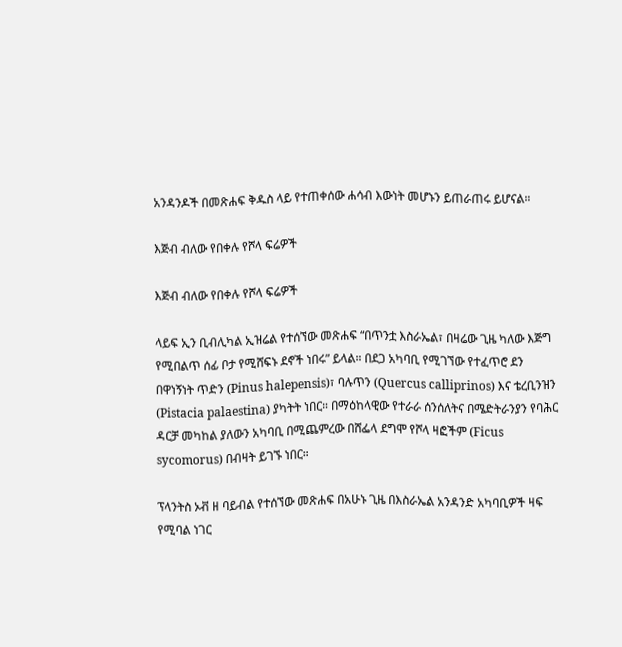አንዳንዶች በመጽሐፍ ቅዱስ ላይ የተጠቀሰው ሐሳብ እውነት መሆኑን ይጠራጠሩ ይሆናል።

እጅብ ብለው የበቀሉ የሾላ ፍሬዎች

እጅብ ብለው የበቀሉ የሾላ ፍሬዎች

ላይፍ ኢን ቢብሊካል ኢዝሬል የተሰኘው መጽሐፍ “በጥንቷ እስራኤል፣ በዛሬው ጊዜ ካለው እጅግ የሚበልጥ ሰፊ ቦታ የሚሸፍኑ ደኖች ነበሩ” ይላል። በደጋ አካባቢ የሚገኘው የተፈጥሮ ደን በዋነኝነት ጥድን (Pinus halepensis)፣ ባሉጥን (Quercus calliprinos) እና ቴረቢንዝን (Pistacia palaestina) ያካትት ነበር። በማዕከላዊው የተራራ ሰንሰለትና በሜድትራንያን የባሕር ዳርቻ መካከል ያለውን አካባቢ በሚጨምረው በሸፌላ ደግሞ የሾላ ዛፎችም (Ficus sycomorus) በብዛት ይገኙ ነበር።

ፕላንትስ ኦቭ ዘ ባይብል የተሰኘው መጽሐፍ በአሁኑ ጊዜ በእስራኤል አንዳንድ አካባቢዎች ዛፍ የሚባል ነገር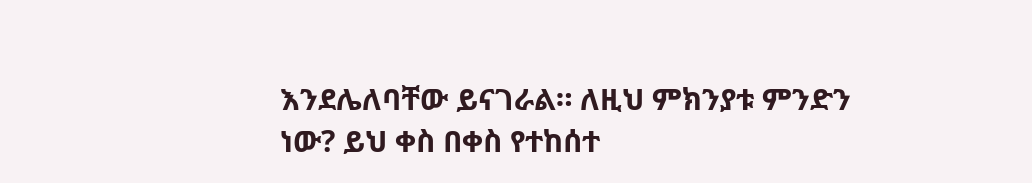እንደሌለባቸው ይናገራል። ለዚህ ምክንያቱ ምንድን ነው? ይህ ቀስ በቀስ የተከሰተ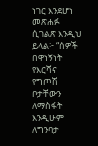ነገር እንደሆነ መጽሐፉ ሲገልጽ እንዲህ ይላል፦ “ሰዎች በዋነኝነት የእርሻና የግጦሽ ቦታቸውን ለማስፋት እንዲሁም ለግንባታ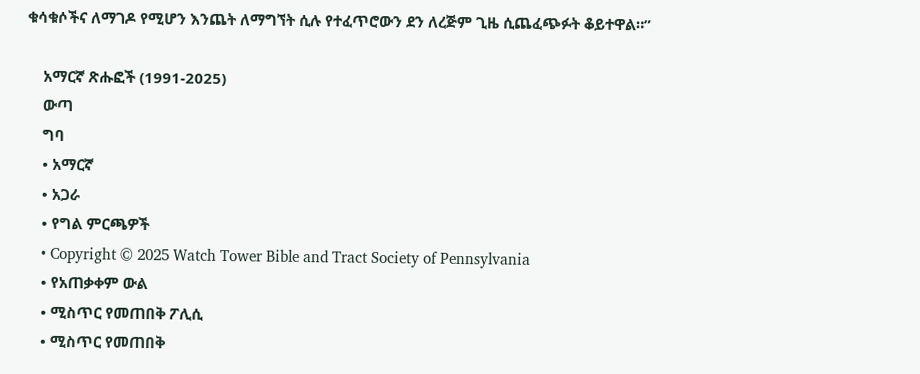ቁሳቁሶችና ለማገዶ የሚሆን እንጨት ለማግኘት ሲሉ የተፈጥሮውን ደን ለረጅም ጊዜ ሲጨፈጭፉት ቆይተዋል።”

    አማርኛ ጽሑፎች (1991-2025)
    ውጣ
    ግባ
    • አማርኛ
    • አጋራ
    • የግል ምርጫዎች
    • Copyright © 2025 Watch Tower Bible and Tract Society of Pennsylvania
    • የአጠቃቀም ውል
    • ሚስጥር የመጠበቅ ፖሊሲ
    • ሚስጥር የመጠበቅ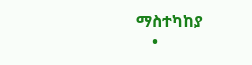ማስተካከያ
    •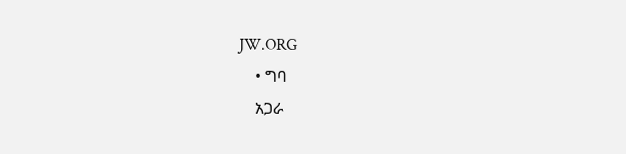JW.ORG
    • ግባ
    አጋራ